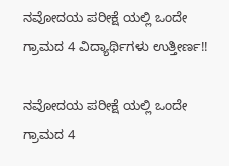ನವೋದಯ ಪರೀಕ್ಷೆ ಯಲ್ಲಿ ಒಂದೇ ಗ್ರಾಮದ 4 ವಿದ್ಯಾರ್ಥಿಗಳು ಉತ್ತೀರ್ಣ!!

ನವೋದಯ ಪರೀಕ್ಷೆ ಯಲ್ಲಿ ಒಂದೇ ಗ್ರಾಮದ 4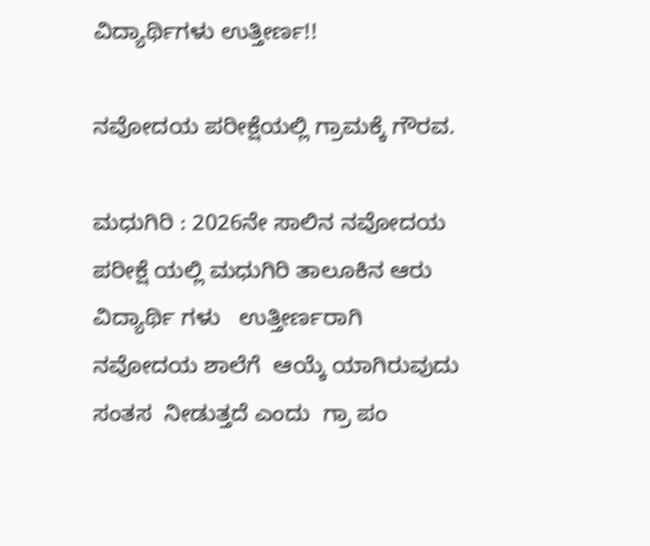ವಿದ್ಯಾರ್ಥಿಗಳು ಉತ್ತೀರ್ಣ!!

ನವೋದಯ ಪರೀಕ್ಷೆಯಲ್ಲಿ ಗ್ರಾಮಕ್ಕೆ ಗೌರವ.

ಮಧುಗಿರಿ : 2026ನೇ ಸಾಲಿನ ನವೋದಯ ಪರೀಕ್ಷೆ ಯಲ್ಲಿ ಮಧುಗಿರಿ ತಾಲೂಕಿನ ಆರು ವಿದ್ಯಾರ್ಥಿ ಗಳು   ಉತ್ತೀರ್ಣರಾಗಿ  ನವೋದಯ ಶಾಲೆಗೆ  ಆಯ್ಕೆ ಯಾಗಿರುವುದು ಸಂತಸ  ನೀಡುತ್ತದೆ ಎಂದು  ಗ್ರಾ ಪಂ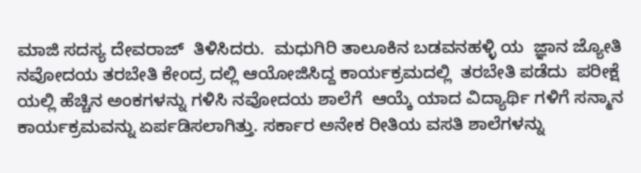ಮಾಜಿ ಸದಸ್ಯ ದೇವರಾಜ್  ತಿಳಿಸಿದರು.  ಮಧುಗಿರಿ ತಾಲೂಕಿನ ಬಡವನಹಳ್ಳಿ ಯ  ಜ್ಞಾನ ಜ್ಯೋತಿ ನವೋದಯ ತರಬೇತಿ ಕೇಂದ್ರ ದಲ್ಲಿ ಆಯೋಜಿಸಿದ್ದ ಕಾರ್ಯಕ್ರಮದಲ್ಲಿ  ತರಬೇತಿ ಪಡೆದು  ಪರೀಕ್ಷೆ ಯಲ್ಲಿ ಹೆಚ್ಚಿನ ಅಂಕಗಳನ್ನು ಗಳಿಸಿ ನವೋದಯ ಶಾಲೆಗೆ  ಆಯ್ಕೆ ಯಾದ ವಿದ್ಯಾರ್ಥಿ ಗಳಿಗೆ ಸನ್ಮಾನ ಕಾರ್ಯಕ್ರಮವನ್ನು ಏರ್ಪಡಿಸಲಾಗಿತ್ತು. ಸರ್ಕಾರ ಅನೇಕ ರೀತಿಯ ವಸತಿ ಶಾಲೆಗಳನ್ನು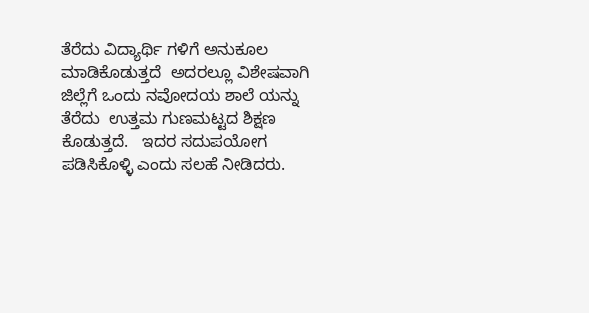ತೆರೆದು ವಿದ್ಯಾರ್ಥಿ ಗಳಿಗೆ ಅನುಕೂಲ ಮಾಡಿಕೊಡುತ್ತದೆ  ಅದರಲ್ಲೂ ವಿಶೇಷವಾಗಿ ಜಿಲ್ಲೆಗೆ ಒಂದು ನವೋದಯ ಶಾಲೆ ಯನ್ನು ತೆರೆದು  ಉತ್ತಮ ಗುಣಮಟ್ಟದ ಶಿಕ್ಷಣ ಕೊಡುತ್ತದೆ.   ಇದರ ಸದುಪಯೋಗ ಪಡಿಸಿಕೊಳ್ಳಿ ಎಂದು ಸಲಹೆ ನೀಡಿದರು.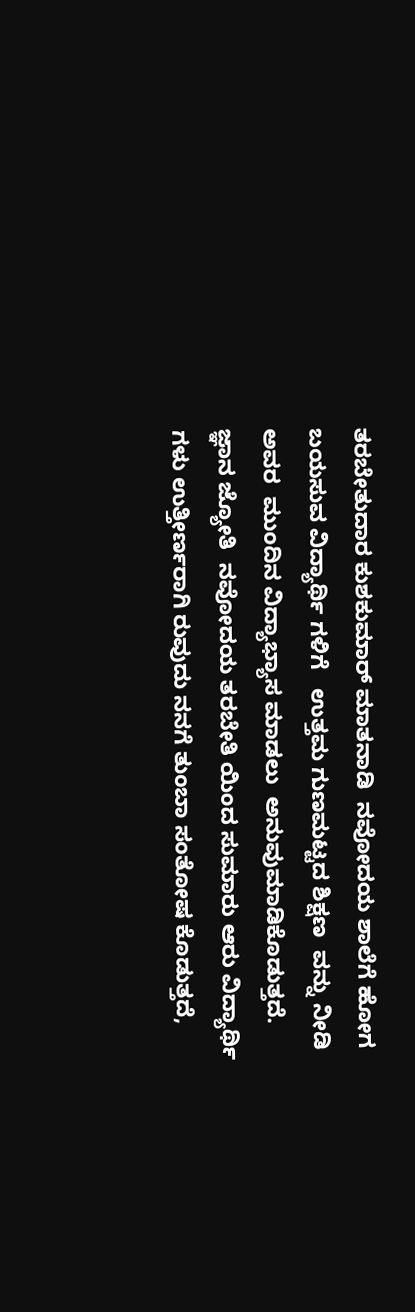ತರಬೇತುದಾರ ಕುಶಕುಮಾರ್ ಮಾತನಾಡಿ  ನವೋದಯ ಶಾಲೆಗೆ ಹೋಗ ಬಯಸುವ ವಿದ್ಯಾರ್ಥಿ ಗಳಿಗೆ   ಉತ್ತಮ ಗುಣಮಟ್ಟದ ಶಿಕ್ಷಣ  ವನ್ನು ನೀಡಿ   ಅವರ  ಮುಂದಿನ ವಿದ್ಯಾಭ್ಯಾಸ ಮಾಡಲು  ಅನುವುಮಾಡಿಕೊಡುತ್ತದೆ.  ಜ್ಞಾನ ಜ್ಯೋತಿ  ನವೋದಯ ತರಬೇತಿ ಯಿಂದ ಸುಮಾರು ಆರು ವಿದ್ಯಾರ್ಥಿ ಗಳು ಉತ್ತೀರ್ಣರಾಗಿ ರುವುದು ನನಗೆ ತುಂಬಾ ಸಂತೋಷ ಕೊಡುತ್ತದೆ,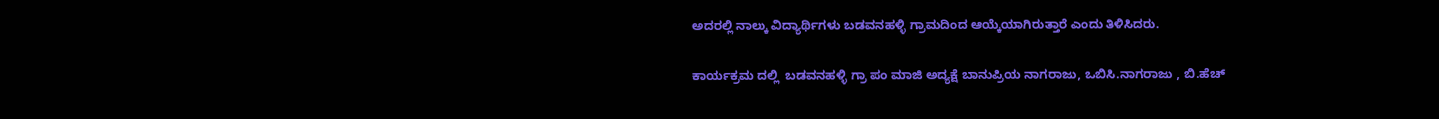ಅದರಲ್ಲಿ ನಾಲ್ಕು ವಿದ್ಯಾರ್ಥಿಗಳು ಬಡವನಹಳ್ಳಿ ಗ್ರಾಮದಿಂದ ಆಯ್ಕೆಯಾಗಿರುತ್ತಾರೆ ಎಂದು ತಿಳಿಸಿದರು.

ಕಾರ್ಯಕ್ರಮ ದಲ್ಲಿ  ಬಡವನಹಳ್ಳಿ ಗ್ರಾ ಪಂ ಮಾಜಿ ಅದ್ಯಕ್ಷೆ ಬಾನುಪ್ರಿಯ ನಾಗರಾಜು, ಒಬಿಸಿ.ನಾಗರಾಜು , ಬಿ.ಹೆಚ್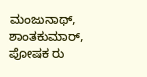ಮಂಜುನಾಥ್, ಶಾಂತಕುಮಾರ್, ಪೋಷಕ ರು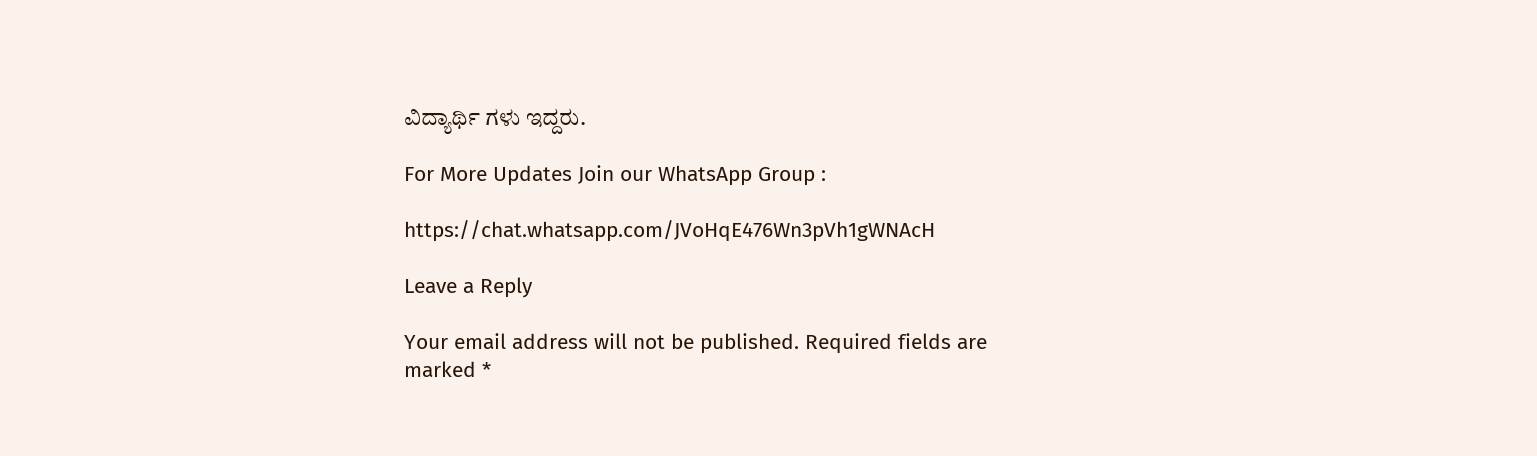ವಿದ್ಯಾರ್ಥಿ ಗಳು ಇದ್ದರು.

For More Updates Join our WhatsApp Group :

https://chat.whatsapp.com/JVoHqE476Wn3pVh1gWNAcH

Leave a Reply

Your email address will not be published. Required fields are marked *